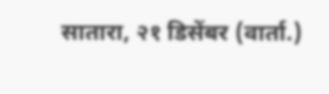सातारा, २१ डिसेंबर (वार्ता.)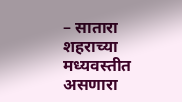– सातारा शहराच्या मध्यवस्तीत असणारा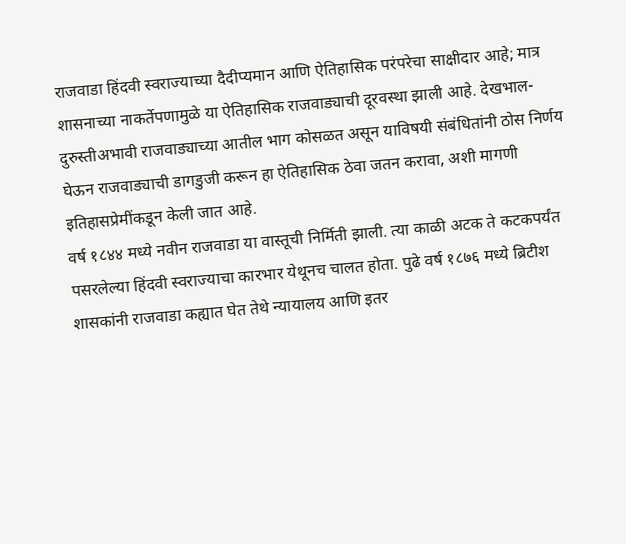राजवाडा हिंदवी स्वराज्याच्या दैदीप्यमान आणि ऐतिहासिक परंपरेचा साक्षीदार आहे; मात्र शासनाच्या नाकर्तेपणामुळे या ऐतिहासिक राजवाड्याची दूरवस्था झाली आहे. देखभाल-दुरुस्तीअभावी राजवाड्याच्या आतील भाग कोसळत असून याविषयी संबंधितांनी ठोस निर्णय घेऊन राजवाड्याची डागडुजी करून हा ऐतिहासिक ठेवा जतन करावा, अशी मागणी इतिहासप्रेमींकडून केली जात आहे.
वर्ष १८४४ मध्ये नवीन राजवाडा या वास्तूची निर्मिती झाली. त्या काळी अटक ते कटकपर्यंत पसरलेल्या हिंदवी स्वराज्याचा कारभार येथूनच चालत होता. पुढे वर्ष १८७६ मध्ये ब्रिटीश शासकांनी राजवाडा कह्यात घेत तेथे न्यायालय आणि इतर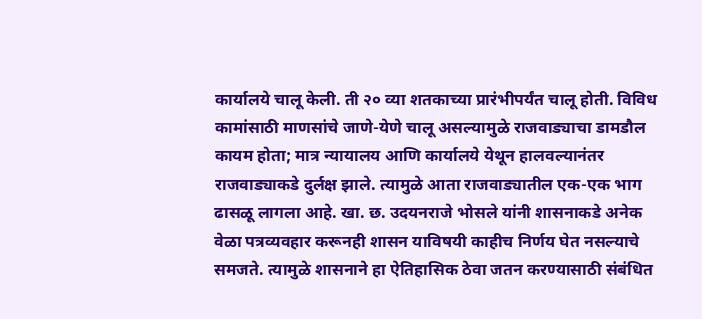कार्यालये चालू केली. ती २० व्या शतकाच्या प्रारंभीपर्यंत चालू होती. विविध कामांसाठी माणसांचे जाणे-येणे चालू असल्यामुळे राजवाड्याचा डामडौल कायम होता; मात्र न्यायालय आणि कार्यालये येथून हालवल्यानंतर राजवाड्याकडे दुर्लक्ष झाले. त्यामुळे आता राजवाड्यातील एक-एक भाग ढासळू लागला आहे. खा. छ. उदयनराजे भोसले यांनी शासनाकडे अनेक वेळा पत्रव्यवहार करूनही शासन याविषयी काहीच निर्णय घेत नसल्याचे समजते. त्यामुळे शासनाने हा ऐतिहासिक ठेवा जतन करण्यासाठी संबंधित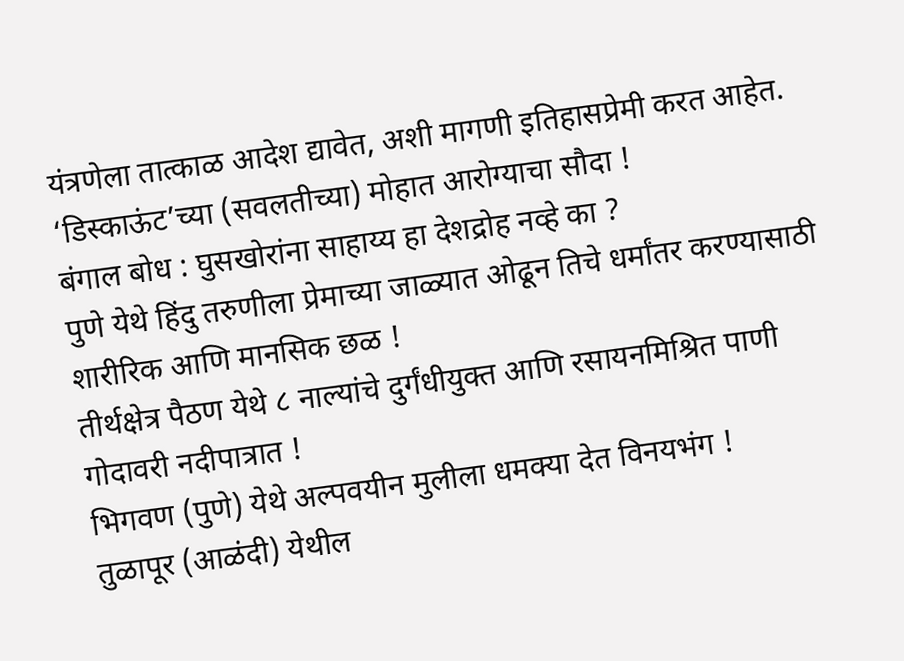यंत्रणेला तात्काळ आदेश द्यावेत, अशी मागणी इतिहासप्रेमी करत आहेत.
‘डिस्काऊंट’च्या (सवलतीच्या) मोहात आरोग्याचा सौदा !
बंगाल बोध : घुसखोरांना साहाय्य हा देशद्रोह नव्हे का ?
पुणे येथे हिंदु तरुणीला प्रेमाच्या जाळ्यात ओढून तिचे धर्मांतर करण्यासाठी शारीरिक आणि मानसिक छळ !
तीर्थक्षेत्र पैठण येथे ८ नाल्यांचे दुर्गंधीयुक्त आणि रसायनमिश्रित पाणी गोदावरी नदीपात्रात !
भिगवण (पुणे) येथे अल्पवयीन मुलीला धमक्या देत विनयभंग !
तुळापूर (आळंदी) येथील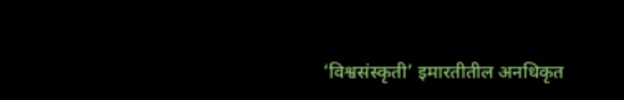‘विश्वसंस्कृती’ इमारतीतील अनधिकृत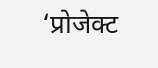‘प्रोजेक्ट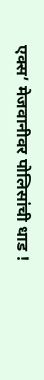एक्स’ मेजवानीवर पोलिसांची धाड !